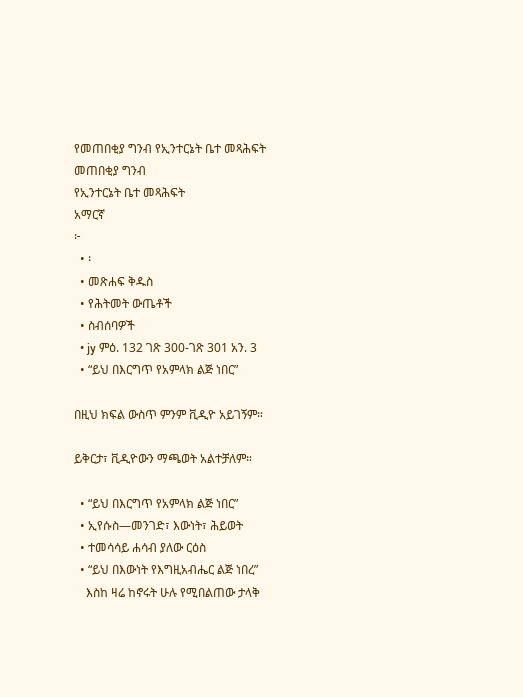የመጠበቂያ ግንብ የኢንተርኔት ቤተ መጻሕፍት
መጠበቂያ ግንብ
የኢንተርኔት ቤተ መጻሕፍት
አማርኛ
፦
  • ፡
  • መጽሐፍ ቅዱስ
  • የሕትመት ውጤቶች
  • ስብሰባዎች
  • jy ምዕ. 132 ገጽ 300-ገጽ 301 አን. 3
  • “ይህ በእርግጥ የአምላክ ልጅ ነበር”

በዚህ ክፍል ውስጥ ምንም ቪዲዮ አይገኝም።

ይቅርታ፣ ቪዲዮውን ማጫወት አልተቻለም።

  • “ይህ በእርግጥ የአምላክ ልጅ ነበር”
  • ኢየሱስ—መንገድ፣ እውነት፣ ሕይወት
  • ተመሳሳይ ሐሳብ ያለው ርዕስ
  • “ይህ በእውነት የእግዚአብሔር ልጅ ነበረ”
    እስከ ዛሬ ከኖሩት ሁሉ የሚበልጠው ታላቅ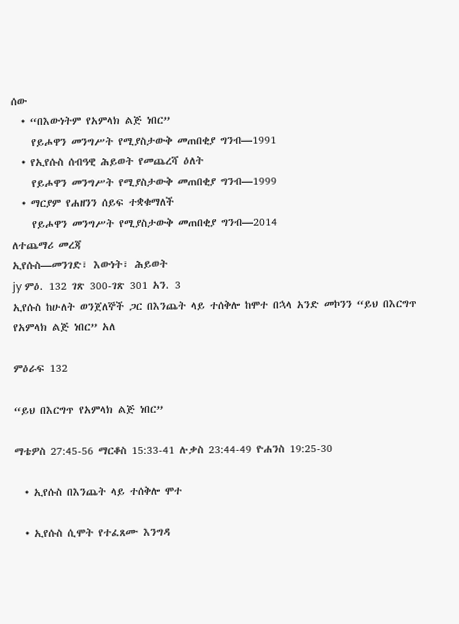ሰው
  • “በእውነትም የአምላክ ልጅ ነበር”
    የይሖዋን መንግሥት የሚያስታውቅ መጠበቂያ ግንብ—1991
  • የኢየሱስ ሰብዓዊ ሕይወት የመጨረሻ ዕለት
    የይሖዋን መንግሥት የሚያስታውቅ መጠበቂያ ግንብ—1999
  • ማርያም የሐዘንን ሰይፍ ተቋቁማለች
    የይሖዋን መንግሥት የሚያስታውቅ መጠበቂያ ግንብ—2014
ለተጨማሪ መረጃ
ኢየሱስ—መንገድ፣ እውነት፣ ሕይወት
jy ምዕ. 132 ገጽ 300-ገጽ 301 አን. 3
ኢየሱስ ከሁለት ወንጀለኞች ጋር በእንጨት ላይ ተሰቅሎ ከሞተ በኋላ አንድ መኮንን “ይህ በእርግጥ የአምላክ ልጅ ነበር” አለ

ምዕራፍ 132

“ይህ በእርግጥ የአምላክ ልጅ ነበር”

ማቴዎስ 27:45-56 ማርቆስ 15:33-41 ሉቃስ 23:44-49 ዮሐንስ 19:25-30

  • ኢየሱስ በእንጨት ላይ ተሰቅሎ ሞተ

  • ኢየሱስ ሲሞት የተፈጸሙ እንግዳ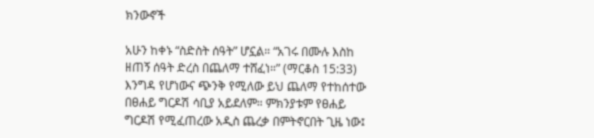ክንውኖች

አሁን ከቀኑ “ስድስት ሰዓት” ሆኗል። “አገሩ በሙሉ እስከ ዘጠኝ ሰዓት ድረስ በጨለማ ተሸፈነ።” (ማርቆስ 15:33) እንግዳ የሆነውና ጭንቅ የሚለው ይህ ጨለማ የተከሰተው በፀሐይ ግርዶሽ ሳቢያ አይደለም። ምክንያቱም የፀሐይ ግርዶሽ የሚፈጠረው አዲስ ጨረቃ በምትኖርበት ጊዜ ነው፤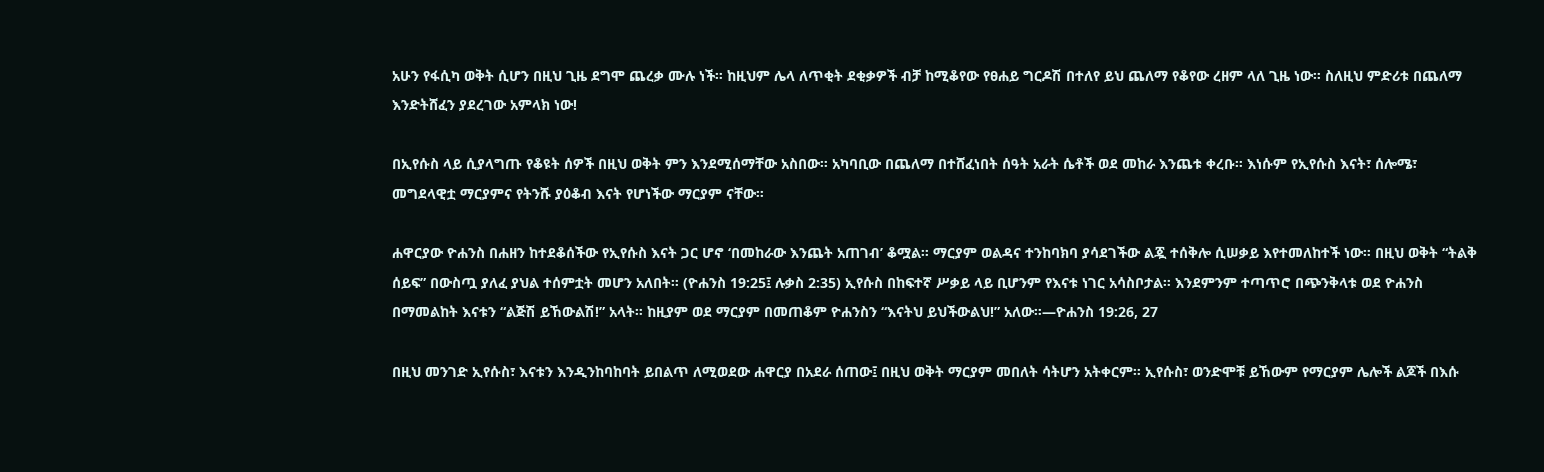አሁን የፋሲካ ወቅት ሲሆን በዚህ ጊዜ ደግሞ ጨረቃ ሙሉ ነች። ከዚህም ሌላ ለጥቂት ደቂቃዎች ብቻ ከሚቆየው የፀሐይ ግርዶሽ በተለየ ይህ ጨለማ የቆየው ረዘም ላለ ጊዜ ነው። ስለዚህ ምድሪቱ በጨለማ እንድትሸፈን ያደረገው አምላክ ነው!

በኢየሱስ ላይ ሲያላግጡ የቆዩት ሰዎች በዚህ ወቅት ምን እንደሚሰማቸው አስበው። አካባቢው በጨለማ በተሸፈነበት ሰዓት አራት ሴቶች ወደ መከራ እንጨቱ ቀረቡ። እነሱም የኢየሱስ እናት፣ ሰሎሜ፣ መግደላዊቷ ማርያምና የትንሹ ያዕቆብ እናት የሆነችው ማርያም ናቸው።

ሐዋርያው ዮሐንስ በሐዘን ከተደቆሰችው የኢየሱስ እናት ጋር ሆኖ ‘በመከራው እንጨት አጠገብ’ ቆሟል። ማርያም ወልዳና ተንከባክባ ያሳደገችው ልጇ ተሰቅሎ ሲሠቃይ እየተመለከተች ነው። በዚህ ወቅት “ትልቅ ሰይፍ” በውስጧ ያለፈ ያህል ተሰምቷት መሆን አለበት። (ዮሐንስ 19:25፤ ሉቃስ 2:35) ኢየሱስ በከፍተኛ ሥቃይ ላይ ቢሆንም የእናቱ ነገር አሳስቦታል። እንደምንም ተጣጥሮ በጭንቅላቱ ወደ ዮሐንስ በማመልከት እናቱን “ልጅሽ ይኸውልሽ!” አላት። ከዚያም ወደ ማርያም በመጠቆም ዮሐንስን “እናትህ ይህችውልህ!” አለው።—ዮሐንስ 19:26, 27

በዚህ መንገድ ኢየሱስ፣ እናቱን እንዲንከባከባት ይበልጥ ለሚወደው ሐዋርያ በአደራ ሰጠው፤ በዚህ ወቅት ማርያም መበለት ሳትሆን አትቀርም። ኢየሱስ፣ ወንድሞቹ ይኸውም የማርያም ሌሎች ልጆች በእሱ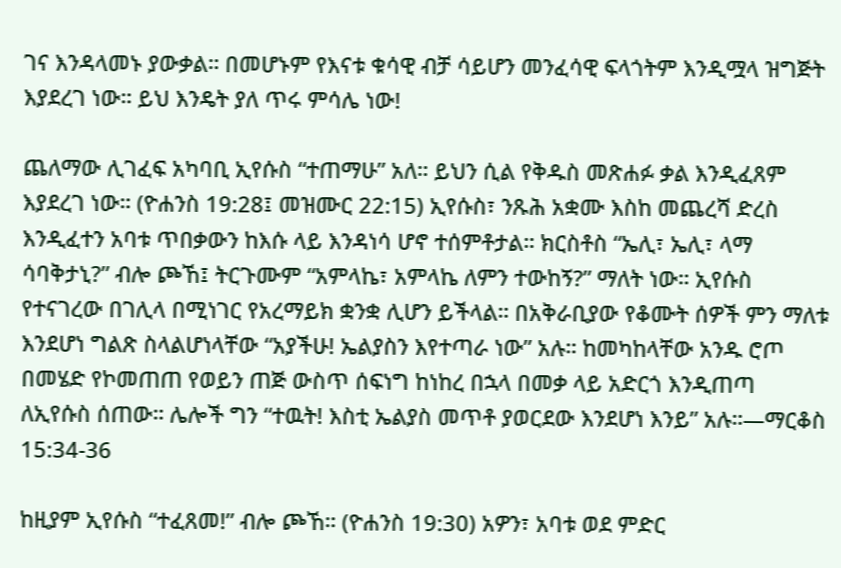ገና እንዳላመኑ ያውቃል። በመሆኑም የእናቱ ቁሳዊ ብቻ ሳይሆን መንፈሳዊ ፍላጎትም እንዲሟላ ዝግጅት እያደረገ ነው። ይህ እንዴት ያለ ጥሩ ምሳሌ ነው!

ጨለማው ሊገፈፍ አካባቢ ኢየሱስ “ተጠማሁ” አለ። ይህን ሲል የቅዱስ መጽሐፉ ቃል እንዲፈጸም እያደረገ ነው። (ዮሐንስ 19:28፤ መዝሙር 22:15) ኢየሱስ፣ ንጹሕ አቋሙ እስከ መጨረሻ ድረስ እንዲፈተን አባቱ ጥበቃውን ከእሱ ላይ እንዳነሳ ሆኖ ተሰምቶታል። ክርስቶስ “ኤሊ፣ ኤሊ፣ ላማ ሳባቅታኒ?” ብሎ ጮኸ፤ ትርጉሙም “አምላኬ፣ አምላኬ ለምን ተውከኝ?” ማለት ነው። ኢየሱስ የተናገረው በገሊላ በሚነገር የአረማይክ ቋንቋ ሊሆን ይችላል። በአቅራቢያው የቆሙት ሰዎች ምን ማለቱ እንደሆነ ግልጽ ስላልሆነላቸው “አያችሁ! ኤልያስን እየተጣራ ነው” አሉ። ከመካከላቸው አንዱ ሮጦ በመሄድ የኮመጠጠ የወይን ጠጅ ውስጥ ሰፍነግ ከነከረ በኋላ በመቃ ላይ አድርጎ እንዲጠጣ ለኢየሱስ ሰጠው። ሌሎች ግን “ተዉት! እስቲ ኤልያስ መጥቶ ያወርደው እንደሆነ እንይ” አሉ።—ማርቆስ 15:34-36

ከዚያም ኢየሱስ “ተፈጸመ!” ብሎ ጮኸ። (ዮሐንስ 19:30) አዎን፣ አባቱ ወደ ምድር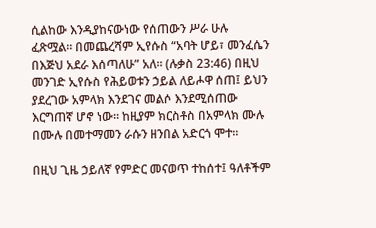ሲልከው እንዲያከናውነው የሰጠውን ሥራ ሁሉ ፈጽሟል። በመጨረሻም ኢየሱስ “አባት ሆይ፣ መንፈሴን በእጅህ አደራ እሰጣለሁ” አለ። (ሉቃስ 23:46) በዚህ መንገድ ኢየሱስ የሕይወቱን ኃይል ለይሖዋ ሰጠ፤ ይህን ያደረገው አምላክ እንደገና መልሶ እንደሚሰጠው እርግጠኛ ሆኖ ነው። ከዚያም ክርስቶስ በአምላክ ሙሉ በሙሉ በመተማመን ራሱን ዘንበል አድርጎ ሞተ።

በዚህ ጊዜ ኃይለኛ የምድር መናወጥ ተከሰተ፤ ዓለቶችም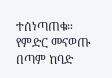ተሰነጣጠቁ። የምድር መናወጡ በጣም ከባድ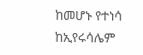ከመሆኑ የተነሳ ከኢየሩሳሌም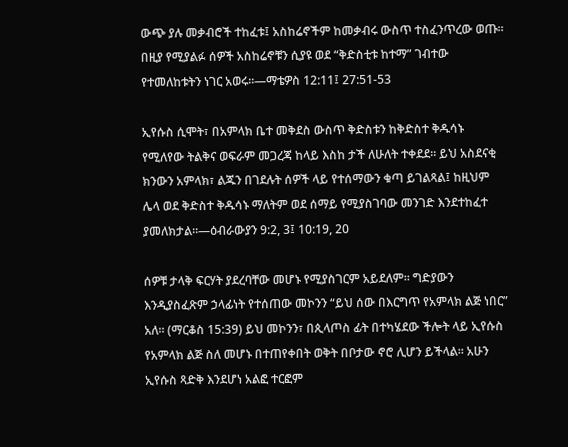ውጭ ያሉ መቃብሮች ተከፈቱ፤ አስከሬኖችም ከመቃብሩ ውስጥ ተስፈንጥረው ወጡ። በዚያ የሚያልፉ ሰዎች አስከሬኖቹን ሲያዩ ወደ “ቅድስቲቱ ከተማ” ገብተው የተመለከቱትን ነገር አወሩ።—ማቴዎስ 12:11፤ 27:51-53

ኢየሱስ ሲሞት፣ በአምላክ ቤተ መቅደስ ውስጥ ቅድስቱን ከቅድስተ ቅዱሳኑ የሚለየው ትልቅና ወፍራም መጋረጃ ከላይ እስከ ታች ለሁለት ተቀደደ። ይህ አስደናቂ ክንውን አምላክ፣ ልጁን በገደሉት ሰዎች ላይ የተሰማውን ቁጣ ይገልጻል፤ ከዚህም ሌላ ወደ ቅድስተ ቅዱሳኑ ማለትም ወደ ሰማይ የሚያስገባው መንገድ እንደተከፈተ ያመለክታል።—ዕብራውያን 9:2, 3፤ 10:19, 20

ሰዎቹ ታላቅ ፍርሃት ያደረባቸው መሆኑ የሚያስገርም አይደለም። ግድያውን እንዲያስፈጽም ኃላፊነት የተሰጠው መኮንን “ይህ ሰው በእርግጥ የአምላክ ልጅ ነበር” አለ። (ማርቆስ 15:39) ይህ መኮንን፣ በጲላጦስ ፊት በተካሄደው ችሎት ላይ ኢየሱስ የአምላክ ልጅ ስለ መሆኑ በተጠየቀበት ወቅት በቦታው ኖሮ ሊሆን ይችላል። አሁን ኢየሱስ ጻድቅ እንደሆነ አልፎ ተርፎም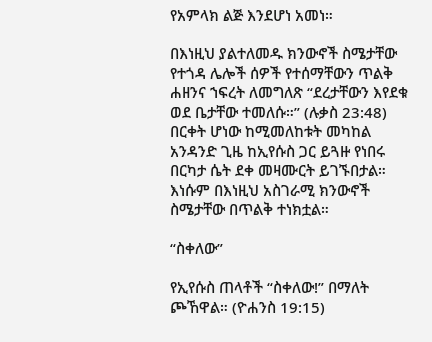የአምላክ ልጅ እንደሆነ አመነ።

በእነዚህ ያልተለመዱ ክንውኖች ስሜታቸው የተጎዳ ሌሎች ሰዎች የተሰማቸውን ጥልቅ ሐዘንና ኀፍረት ለመግለጽ “ደረታቸውን እየደቁ ወደ ቤታቸው ተመለሱ።” (ሉቃስ 23:48) በርቀት ሆነው ከሚመለከቱት መካከል አንዳንድ ጊዜ ከኢየሱስ ጋር ይጓዙ የነበሩ በርካታ ሴት ደቀ መዛሙርት ይገኙበታል። እነሱም በእነዚህ አስገራሚ ክንውኖች ስሜታቸው በጥልቅ ተነክቷል።

“ስቀለው”

የኢየሱስ ጠላቶች “ስቀለው!” በማለት ጮኸዋል። (ዮሐንስ 19:15)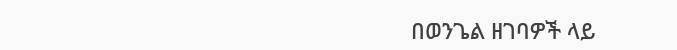በወንጌል ዘገባዎች ላይ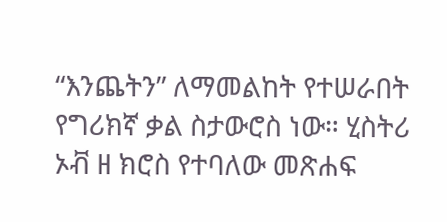“እንጨትን” ለማመልከት የተሠራበት የግሪክኛ ቃል ስታውሮስ ነው። ሂስትሪ ኦቭ ዘ ክሮስ የተባለው መጽሐፍ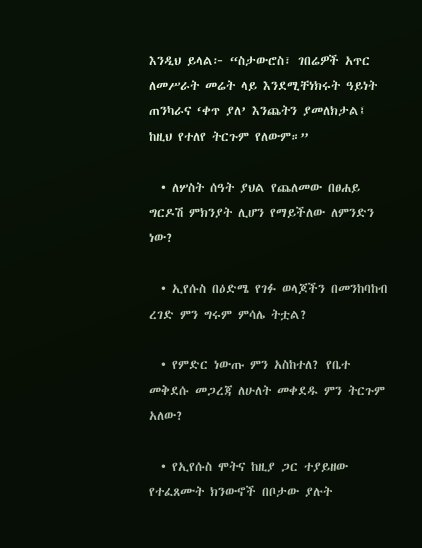እንዲህ ይላል፦ “ስታውሮስ፣ ገበሬዎች አጥር ለመሥራት መሬት ላይ እንደሚቸነክሩት ዓይነት ጠንካራና ‘ቀጥ ያለ’ እንጨትን ያመለክታል፤ ከዚህ የተለየ ትርጉም የለውም።”

  • ለሦስት ሰዓት ያህል የጨለመው በፀሐይ ግርዶሽ ምክንያት ሊሆን የማይችለው ለምንድን ነው?

  • ኢየሱስ በዕድሜ የገፉ ወላጆችን በመንከባከብ ረገድ ምን ግሩም ምሳሌ ትቷል?

  • የምድር ነውጡ ምን አስከተለ? የቤተ መቅደሱ መጋረጃ ለሁለት መቀደዱ ምን ትርጉም አለው?

  • የኢየሱስ ሞትና ከዚያ ጋር ተያይዘው የተፈጸሙት ክንውኖች በቦታው ያሉት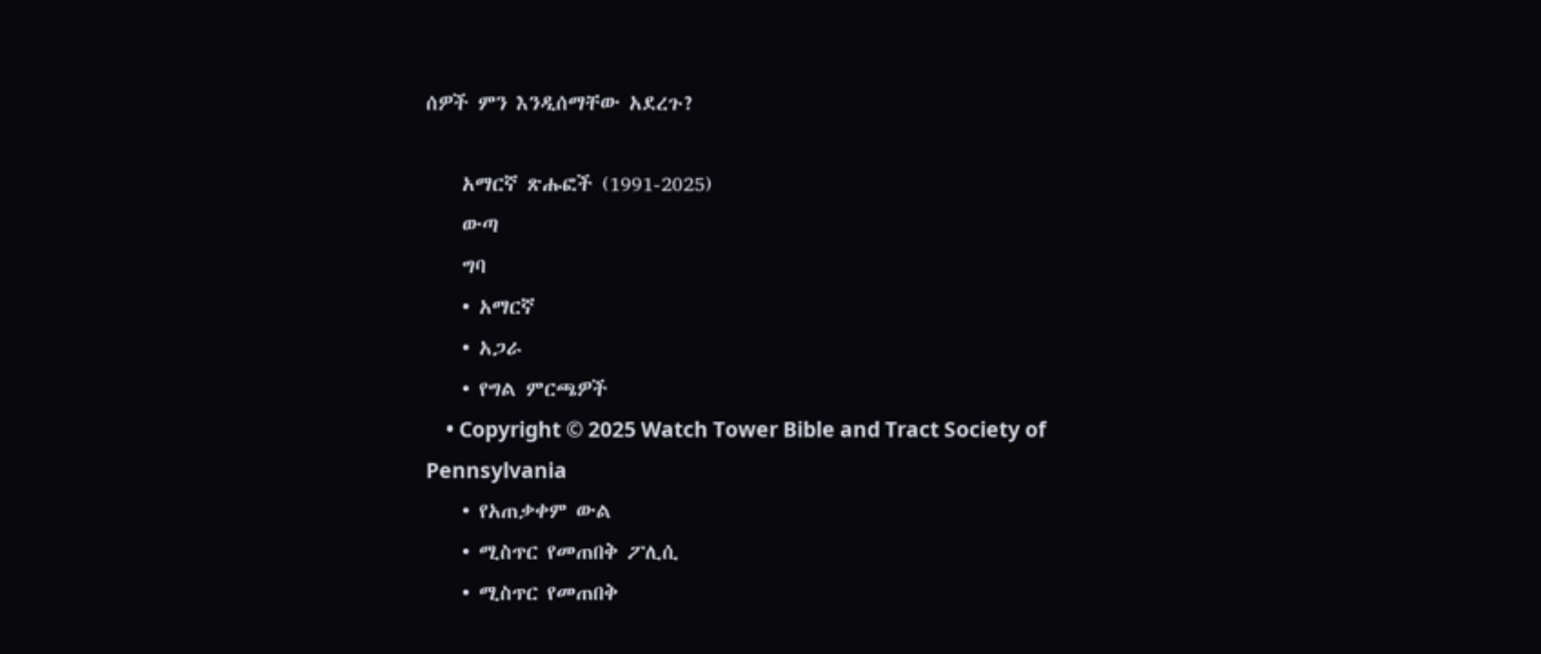ሰዎች ምን እንዲሰማቸው አደረጉ?

    አማርኛ ጽሑፎች (1991-2025)
    ውጣ
    ግባ
    • አማርኛ
    • አጋራ
    • የግል ምርጫዎች
    • Copyright © 2025 Watch Tower Bible and Tract Society of Pennsylvania
    • የአጠቃቀም ውል
    • ሚስጥር የመጠበቅ ፖሊሲ
    • ሚስጥር የመጠበቅ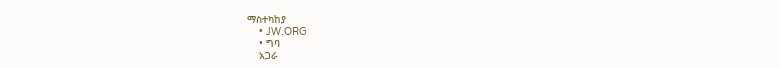ማስተካከያ
    • JW.ORG
    • ግባ
    አጋራ